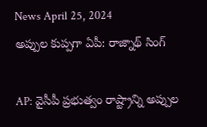News April 25, 2024
అప్పుల కుప్పగా ఏపీ: రాజ్నాథ్ సింగ్

AP: వైసీపీ ప్రభుత్వం రాష్ట్రాన్ని అప్పుల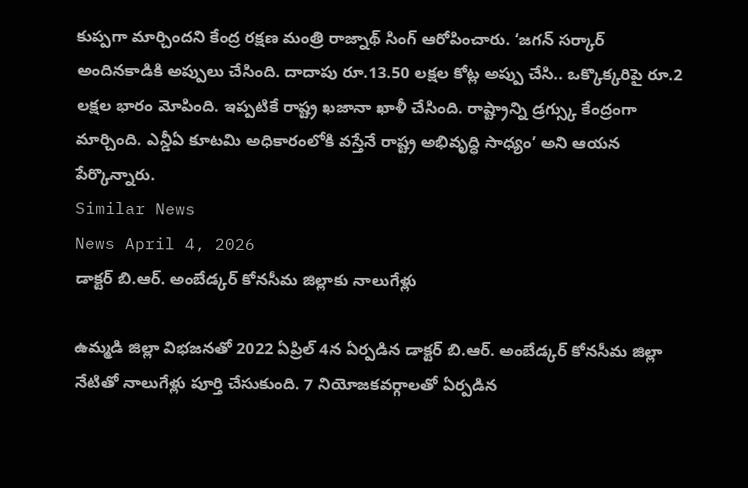కుప్పగా మార్చిందని కేంద్ర రక్షణ మంత్రి రాజ్నాథ్ సింగ్ ఆరోపించారు. ‘జగన్ సర్కార్ అందినకాడికి అప్పులు చేసింది. దాదాపు రూ.13.50 లక్షల కోట్ల అప్పు చేసి.. ఒక్కొక్కరిపై రూ.2 లక్షల భారం మోపింది. ఇప్పటికే రాష్ట్ర ఖజానా ఖాళీ చేసింది. రాష్ట్రాన్ని డ్రగ్స్కు కేంద్రంగా మార్చింది. ఎన్డీఏ కూటమి అధికారంలోకి వస్తేనే రాష్ట్ర అభివృద్ధి సాధ్యం’ అని ఆయన పేర్కొన్నారు.
Similar News
News April 4, 2026
డాక్టర్ బి.ఆర్. అంబేడ్కర్ కోనసీమ జిల్లాకు నాలుగేళ్లు

ఉమ్మడి జిల్లా విభజనతో 2022 ఏప్రిల్ 4న ఏర్పడిన డాక్టర్ బి.ఆర్. అంబేడ్కర్ కోనసీమ జిల్లా నేటితో నాలుగేళ్లు పూర్తి చేసుకుంది. 7 నియోజకవర్గాలతో ఏర్పడిన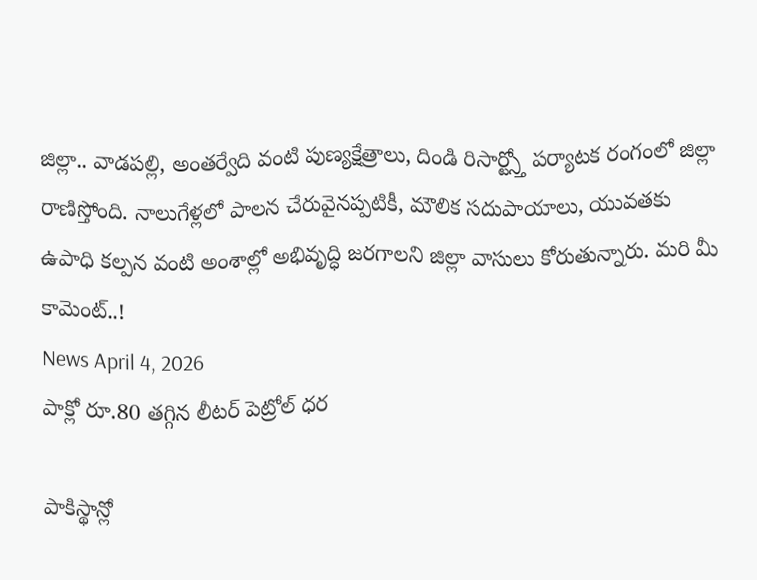జిల్లా.. వాడపల్లి, అంతర్వేది వంటి పుణ్యక్షేత్రాలు, దిండి రిసార్ట్స్తో పర్యాటక రంగంలో జిల్లా రాణిస్తోంది. నాలుగేళ్లలో పాలన చేరువైనప్పటికీ, మౌలిక సదుపాయాలు, యువతకు ఉపాధి కల్పన వంటి అంశాల్లో అభివృద్ధి జరగాలని జిల్లా వాసులు కోరుతున్నారు. మరి మీ కామెంట్..!
News April 4, 2026
పాక్లో రూ.80 తగ్గిన లీటర్ పెట్రోల్ ధర

పాకిస్థాన్లో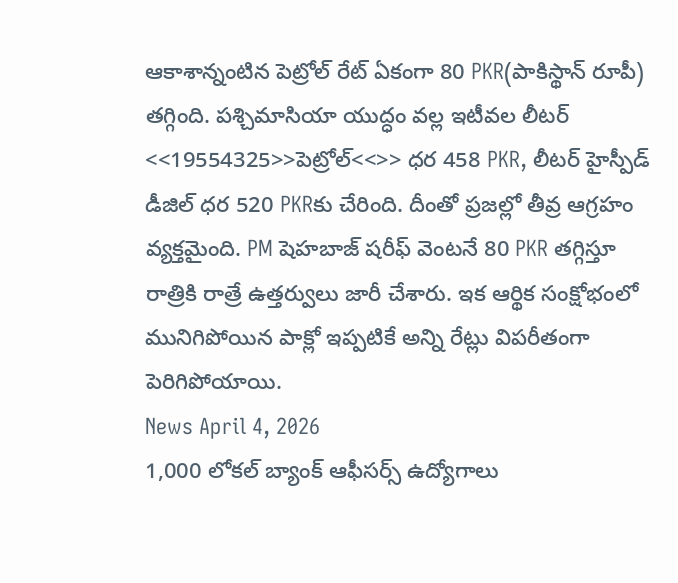ఆకాశాన్నంటిన పెట్రోల్ రేట్ ఏకంగా 80 PKR(పాకిస్థాన్ రూపీ) తగ్గింది. పశ్చిమాసియా యుద్ధం వల్ల ఇటీవల లీటర్ <<19554325>>పెట్రోల్<<>> ధర 458 PKR, లీటర్ హైస్పీడ్ డీజిల్ ధర 520 PKRకు చేరింది. దీంతో ప్రజల్లో తీవ్ర ఆగ్రహం వ్యక్తమైంది. PM షెహబాజ్ షరీఫ్ వెంటనే 80 PKR తగ్గిస్తూ రాత్రికి రాత్రే ఉత్తర్వులు జారీ చేశారు. ఇక ఆర్థిక సంక్షోభంలో మునిగిపోయిన పాక్లో ఇప్పటికే అన్ని రేట్లు విపరీతంగా పెరిగిపోయాయి.
News April 4, 2026
1,000 లోకల్ బ్యాంక్ ఆఫీసర్స్ ఉద్యోగాలు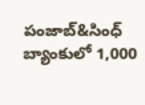పంజాబ్&సింధ్ బ్యాంకులో 1,000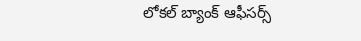లోకల్ బ్యాంక్ ఆఫీసర్స్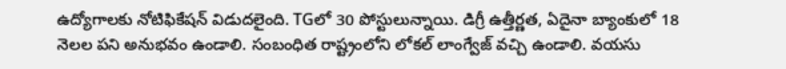ఉద్యోగాలకు నోటిఫికేషన్ విడుదలైంది. TGలో 30 పోస్టులున్నాయి. డిగ్రీ ఉత్తీర్ణత, ఏదైనా బ్యాంకులో 18 నెలల పని అనుభవం ఉండాలి. సంబంధిత రాష్ట్రంలోని లోకల్ లాంగ్వేజ్ వచ్చి ఉండాలి. వయసు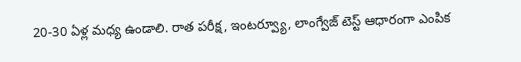20-30 ఏళ్ల మధ్య ఉండాలి. రాత పరీక్ష, ఇంటర్వ్యూ, లాంగ్వేజ్ టెస్ట్ ఆధారంగా ఎంపిక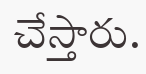చేస్తారు.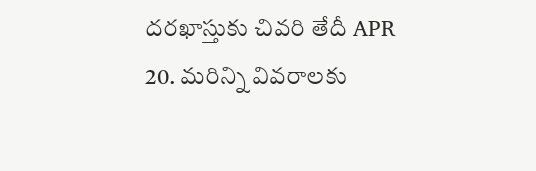దరఖాస్తుకు చివరి తేదీ APR 20. మరిన్ని వివరాలకు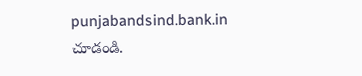punjabandsind.bank.in చూడండి.